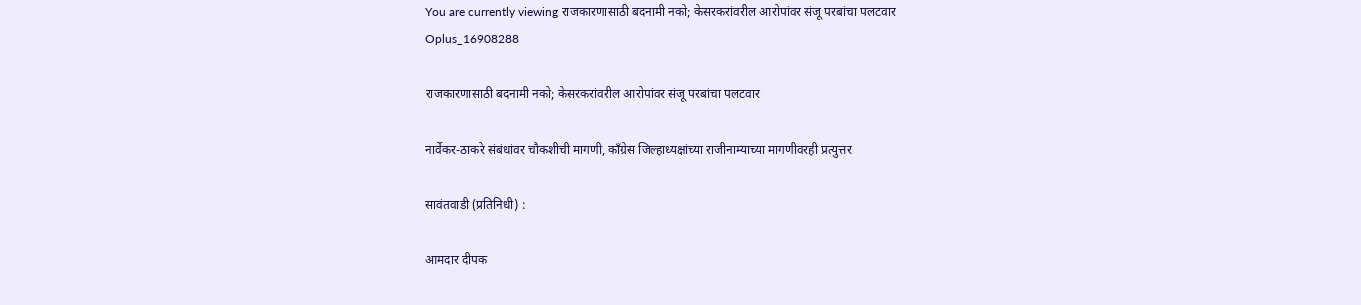You are currently viewing राजकारणासाठी बदनामी नको; केसरकरांवरील आरोपांवर संजू परबांचा पलटवार
Oplus_16908288

राजकारणासाठी बदनामी नको; केसरकरांवरील आरोपांवर संजू परबांचा पलटवार

नार्वेकर-ठाकरे संबंधांवर चौकशीची मागणी, काँग्रेस जिल्हाध्यक्षांच्या राजीनाम्याच्या मागणीवरही प्रत्युत्तर

सावंतवाडी (प्रतिनिधी) :

आमदार दीपक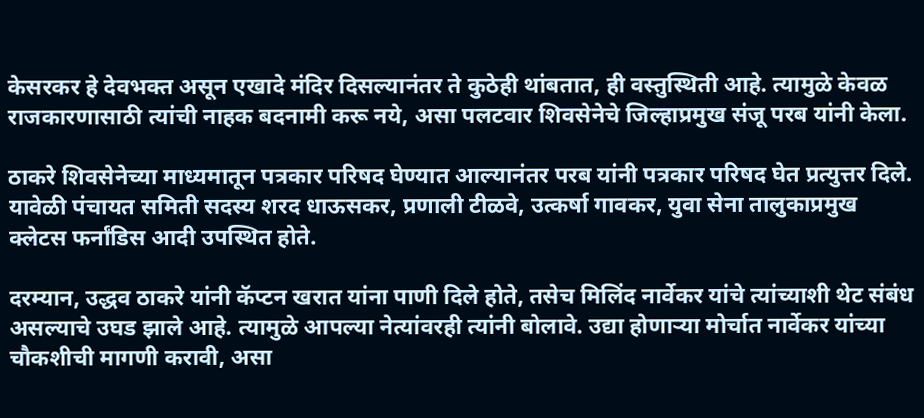केसरकर हे देवभक्त असून एखादे मंदिर दिसल्यानंतर ते कुठेही थांबतात, ही वस्तुस्थिती आहे. त्यामुळे केवळ राजकारणासाठी त्यांची नाहक बदनामी करू नये, असा पलटवार शिवसेनेचे जिल्हाप्रमुख संजू परब यांनी केला.

ठाकरे शिवसेनेच्या माध्यमातून पत्रकार परिषद घेण्यात आल्यानंतर परब यांनी पत्रकार परिषद घेत प्रत्युत्तर दिले. यावेळी पंचायत समिती सदस्य शरद धाऊसकर, प्रणाली टीळवे, उत्कर्षा गावकर, युवा सेना तालुकाप्रमुख क्लेटस फर्नांडिस आदी उपस्थित होते.

दरम्यान, उद्धव ठाकरे यांनी कॅप्टन खरात यांना पाणी दिले होते, तसेच मिलिंद नार्वेकर यांचे त्यांच्याशी थेट संबंध असल्याचे उघड झाले आहे. त्यामुळे आपल्या नेत्यांवरही त्यांनी बोलावे. उद्या होणाऱ्या मोर्चात नार्वेकर यांच्या चौकशीची मागणी करावी, असा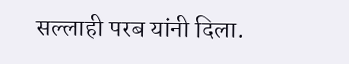सल्लाही परब यांनी दिला.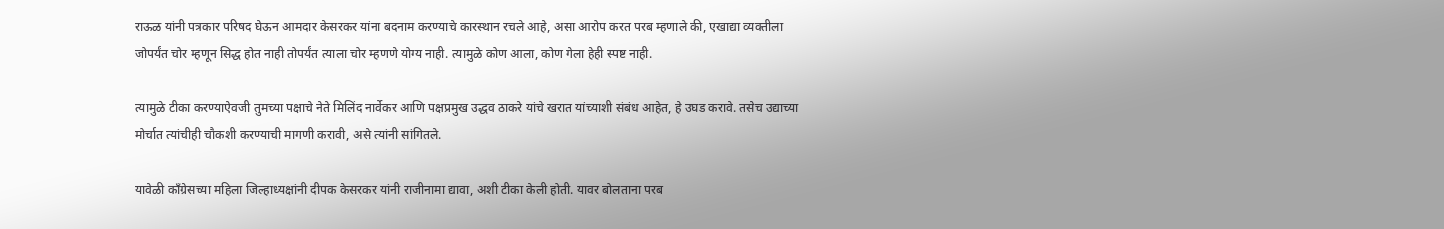राऊळ यांनी पत्रकार परिषद घेऊन आमदार केसरकर यांना बदनाम करण्याचे कारस्थान रचले आहे, असा आरोप करत परब म्हणाले की, एखाद्या व्यक्तीला जोपर्यंत चोर म्हणून सिद्ध होत नाही तोपर्यंत त्याला चोर म्हणणे योग्य नाही. त्यामुळे कोण आला, कोण गेला हेही स्पष्ट नाही.

त्यामुळे टीका करण्याऐवजी तुमच्या पक्षाचे नेते मिलिंद नार्वेकर आणि पक्षप्रमुख उद्धव ठाकरे यांचे खरात यांच्याशी संबंध आहेत, हे उघड करावे. तसेच उद्याच्या मोर्चात त्यांचीही चौकशी करण्याची मागणी करावी, असे त्यांनी सांगितले.

यावेळी काँग्रेसच्या महिला जिल्हाध्यक्षांनी दीपक केसरकर यांनी राजीनामा द्यावा, अशी टीका केली होती. यावर बोलताना परब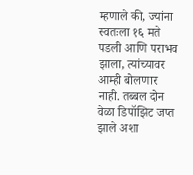म्हणाले की, ज्यांना स्वतःला १६ मते पडली आणि पराभव झाला, त्यांच्यावर आम्ही बोलणार नाही. तब्बल दोन वेळा डिपॉझिट जप्त झाले अशा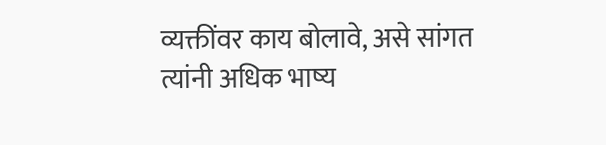व्यक्तींवर काय बोलावे, असे सांगत त्यांनी अधिक भाष्य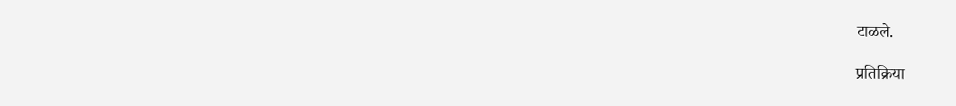टाळले.

प्रतिक्रिया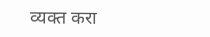व्यक्त करा